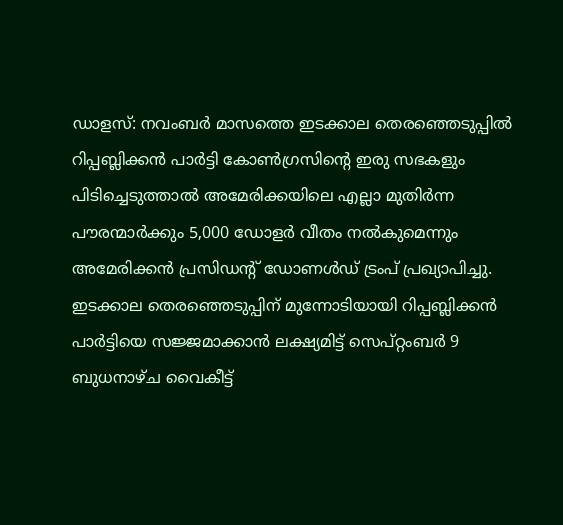ഡാളസ്: നവംബർ മാസത്തെ ഇടക്കാല തെരഞ്ഞെടുപ്പിൽ റിപ്പബ്ലിക്കൻ പാർട്ടി കോൺഗ്രസിന്റെ ഇരു സഭകളും പിടിച്ചെടുത്താൽ അമേരിക്കയിലെ എല്ലാ മുതിർന്ന പൗരന്മാർക്കും 5,000 ഡോളർ വീതം നൽകുമെന്നും അമേരിക്കൻ പ്രസിഡന്റ് ഡോണൾഡ് ട്രംപ് പ്രഖ്യാപിച്ചു.
ഇടക്കാല തെരഞ്ഞെടുപ്പിന് മുന്നോടിയായി റിപ്പബ്ലിക്കൻ പാർട്ടിയെ സജ്ജമാക്കാൻ ലക്ഷ്യമിട്ട് സെപ്റ്റംബർ 9 ബുധനാഴ്ച വൈകീട്ട്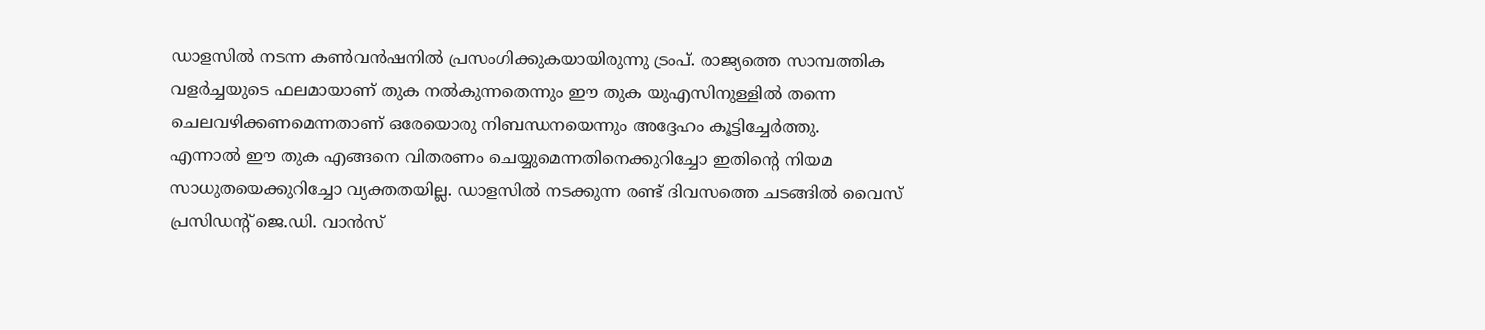ഡാളസിൽ നടന്ന കൺവൻഷനിൽ പ്രസംഗിക്കുകയായിരുന്നു ട്രംപ്. രാജ്യത്തെ സാമ്പത്തിക വളർച്ചയുടെ ഫലമായാണ് തുക നൽകുന്നതെന്നും ഈ തുക യുഎസിനുള്ളിൽ തന്നെ ചെലവഴിക്കണമെന്നതാണ് ഒരേയൊരു നിബന്ധനയെന്നും അദ്ദേഹം കൂട്ടിച്ചേർത്തു.
എന്നാൽ ഈ തുക എങ്ങനെ വിതരണം ചെയ്യുമെന്നതിനെക്കുറിച്ചോ ഇതിന്റെ നിയമ സാധുതയെക്കുറിച്ചോ വ്യക്തതയില്ല. ഡാളസിൽ നടക്കുന്ന രണ്ട് ദിവസത്തെ ചടങ്ങിൽ വൈസ് പ്രസിഡന്റ് ജെ.ഡി. വാൻസ്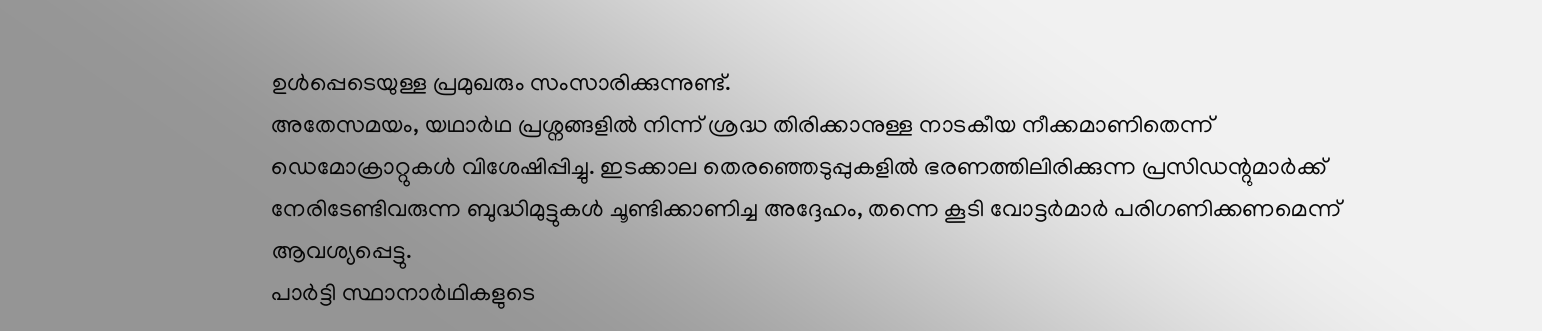ഉൾപ്പെടെയുള്ള പ്രമുഖരും സംസാരിക്കുന്നുണ്ട്.
അതേസമയം, യഥാർഥ പ്രശ്നങ്ങളിൽ നിന്ന് ശ്രദ്ധ തിരിക്കാനുള്ള നാടകീയ നീക്കമാണിതെന്ന് ഡെമോക്രാറ്റുകൾ വിശേഷിപ്പിച്ചു. ഇടക്കാല തെരഞ്ഞെടുപ്പുകളിൽ ഭരണത്തിലിരിക്കുന്ന പ്രസിഡന്റുമാർക്ക് നേരിടേണ്ടിവരുന്ന ബുദ്ധിമുട്ടുകൾ ചൂണ്ടിക്കാണിച്ച അദ്ദേഹം, തന്നെ കൂടി വോട്ടർമാർ പരിഗണിക്കണമെന്ന് ആവശ്യപ്പെട്ടു.
പാർട്ടി സ്ഥാനാർഥികളുടെ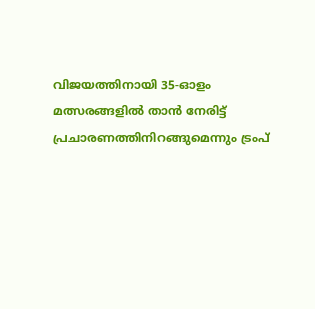വിജയത്തിനായി 35-ഓളം മത്സരങ്ങളിൽ താൻ നേരിട്ട് പ്രചാരണത്തിനിറങ്ങുമെന്നും ട്രംപ്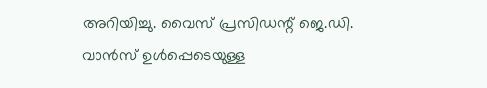അറിയിച്ചു. വൈസ് പ്രസിഡന്റ് ജെ.ഡി. വാൻസ് ഉൾപ്പെടെയുള്ള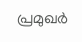പ്രമുഖർ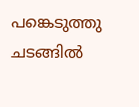പങ്കെടുത്തു ചടങ്ങിൽ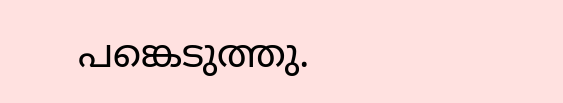പങ്കെടുത്തു.